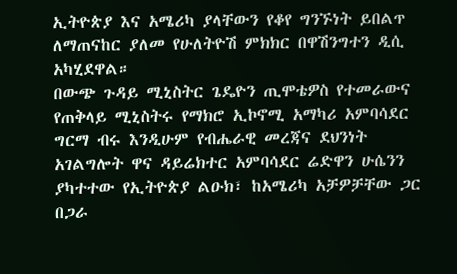ኢትዮጵያ እና አሜሪካ ያላቸውን የቆየ ግንኙነት ይበልጥ ለማጠናከር ያለመ የሁለትዮሽ ምክክር በዋሽንግተን ዲሲ አካሂደዋል።
በውጭ ጉዳይ ሚኒስትር ጌዴዮን ጢሞቴዎስ የተመራውና የጠቅላይ ሚኒስትሩ የማክሮ ኢኮኖሚ አማካሪ አምባሳደር ግርማ ብሩ እንዲሁም የብሔራዊ መረጃና ደህንነት አገልግሎት ዋና ዳይሬክተር አምባሳደር ሬድዋን ሁሴንን ያካተተው የኢትዮጵያ ልዑክ፣ ከአሜሪካ አቻዎቻቸው ጋር በጋራ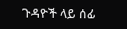ጉዳዮች ላይ ሰፊ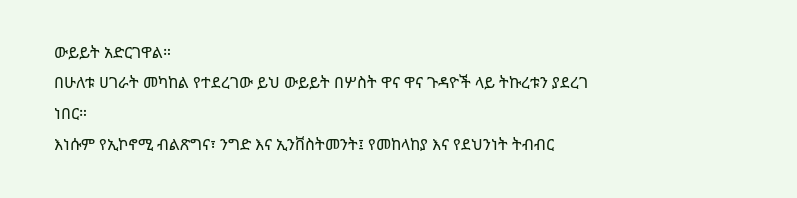ውይይት አድርገዋል።
በሁለቱ ሀገራት መካከል የተደረገው ይህ ውይይት በሦስት ዋና ዋና ጉዳዮች ላይ ትኩረቱን ያደረገ ነበር።
እነሱም የኢኮኖሚ ብልጽግና፣ ንግድ እና ኢንቨስትመንት፤ የመከላከያ እና የደህንነት ትብብር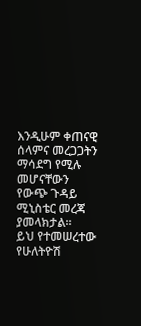እንዲሁም ቀጠናዊ ሰላምና መረጋጋትን ማሳደግ የሚሉ መሆናቸውን የውጭ ጉዳይ ሚኒስቴር መረጃ ያመላክታል።
ይህ የተመሠረተው የሁለትዮሽ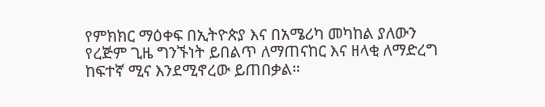የምክክር ማዕቀፍ በኢትዮጵያ እና በአሜሪካ መካከል ያለውን የረጅም ጊዜ ግንኙነት ይበልጥ ለማጠናከር እና ዘላቂ ለማድረግ ከፍተኛ ሚና እንደሚኖረው ይጠበቃል።